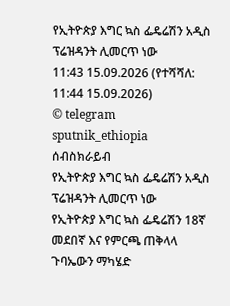የኢትዮጵያ እግር ኳስ ፌዴሬሽን አዲስ ፕሬዝዳንት ሊመርጥ ነው
11:43 15.09.2026 (የተሻሻለ: 11:44 15.09.2026)
© telegram sputnik_ethiopia
ሰብስክራይብ
የኢትዮጵያ እግር ኳስ ፌዴሬሽን አዲስ ፕሬዝዳንት ሊመርጥ ነው
የኢትዮጵያ እግር ኳስ ፌዴሬሽን 18ኛ መደበኛ እና የምርጫ ጠቅላላ ጉባኤውን ማካሄድ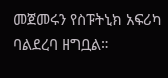መጀመሩን የስፑትኒክ አፍሪካ ባልደረባ ዘግቧል።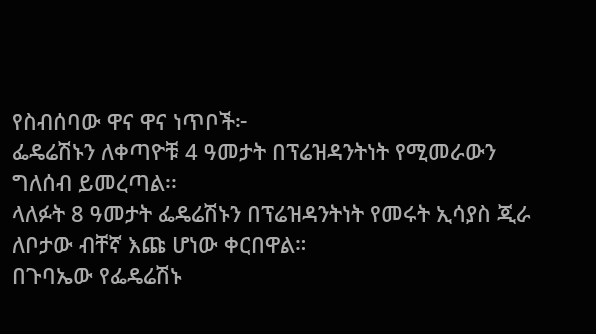የስብሰባው ዋና ዋና ነጥቦች፦
ፌዴሬሽኑን ለቀጣዮቹ 4 ዓመታት በፕሬዝዳንትነት የሚመራውን ግለሰብ ይመረጣል፡፡
ላለፉት 8 ዓመታት ፌዴሬሽኑን በፕሬዝዳንትነት የመሩት ኢሳያስ ጂራ ለቦታው ብቸኛ እጩ ሆነው ቀርበዋል።
በጉባኤው የፌዴሬሽኑ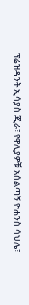ፕሬዝዳንት ኢሳያስ ጂራ፣ የዋሊያዎቹ አሰልጣኝ ዮሐንስ ሳህሌ፣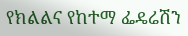የክልልና የከተማ ፌዴሬሽን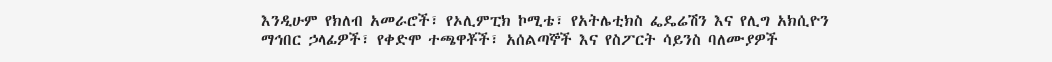እንዲሁም የክለብ አመራሮች፣ የኦሊምፒክ ኮሚቴ፣ የአትሌቲክስ ፌዴሬሽን እና የሊግ አክሲዮን ማኅበር ኃላፊዎች፣ የቀድሞ ተጫዋቾች፣ አሰልጣኞች እና የስፖርት ሳይንስ ባለሙያዎች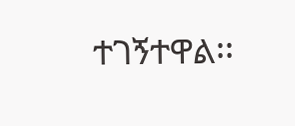ተገኝተዋል፡፡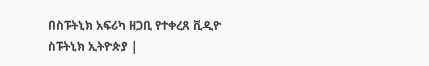በስፑትኒክ አፍሪካ ዘጋቢ የተቀረጸ ቪዲዮ
ስፑትኒክ ኢትዮጵያ |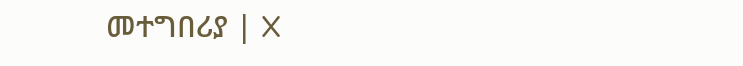መተግበሪያ | X